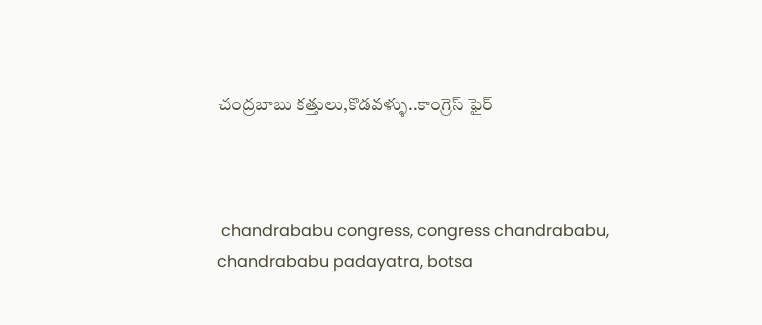చంద్రబాబు కత్తులు,కొడవళ్ళు..కాంగ్రెస్ ఫైర్



 chandrababu congress, congress chandrababu, chandrababu padayatra, botsa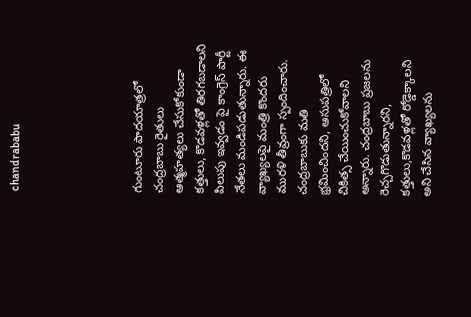chandrababu





గుంటూరు పాదయాత్రలో చంద్రబాబు రైతులు ఆత్మహత్యలు చేసుకోకుండా కత్తులు, కొడవళ్లతో తిరగబడాలని పిలుపు ఇవ్వడం పై కాంగ్రెస్ పార్టీ నేతలు మండిపడుతున్నారు. ఈ వ్యాఖ్యలపై మంత్రి కొందరు మురళి తీవ్రంగా స్పందించారు. చంద్రబాబుకు మతి భ్రమించిందని, ఆసుపత్రిలో చికిత్స చేయించుకోవాలని అన్నారు. చంద్రబాబు ప్రజలను రెచ్చగొడుతున్నారని, కత్తులు,కొడవళ్లతో రోడ్డెక్కాలని అని చేసిన వ్యాఖ్యలను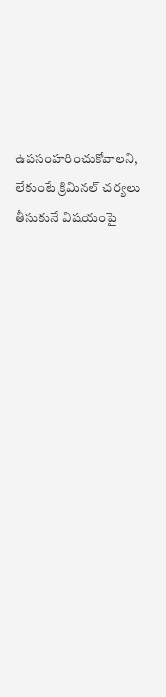ఉపసంహరించుకోవాలని, లేకుంటే క్రిమినల్ చర్యలు తీసుకునే విషయంపై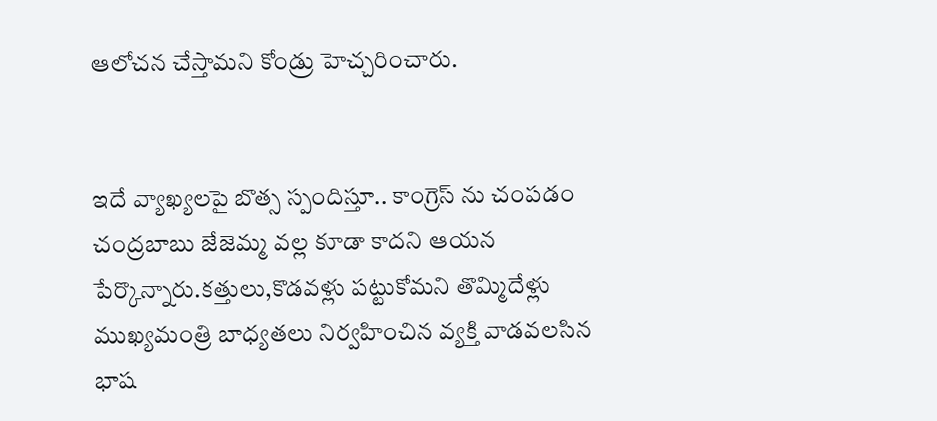ఆలోచన చేస్తామని కోండ్రు హెచ్చరించారు.


ఇదే వ్యాఖ్యలపై బొత్స స్పందిస్తూ.. కాంగ్రెస్ ను చంపడం చంద్రబాబు జేజెమ్మ వల్ల కూడా కాదని ఆయన పేర్కొన్నారు.కత్తులు,కొడవళ్లు పట్టుకోమని తొమ్మిదేళ్లు ముఖ్యమంత్రి బాధ్యతలు నిర్వహించిన వ్యక్తి వాడవలసిన భాష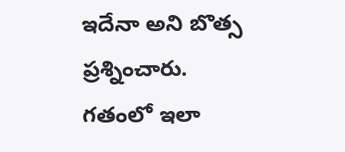ఇదేనా అని బొత్స ప్రశ్నించారు. గతంలో ఇలా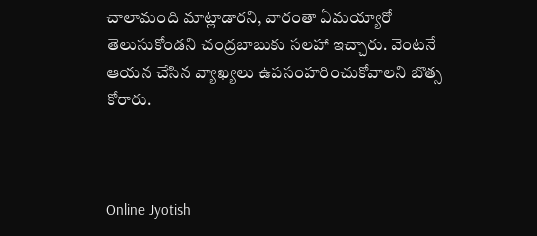చాలామంది మాట్లాడారని, వారంతా ఏమయ్యారో తెలుసుకోండని చంద్రబాబుకు సలహా ఇచ్చారు. వెంటనే ఆయన చేసిన వ్యాఖ్యలు ఉపసంహరించుకోవాలని బొత్స కోరారు.



Online Jyotish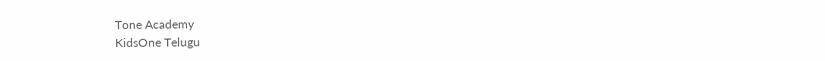Tone Academy
KidsOne Telugu